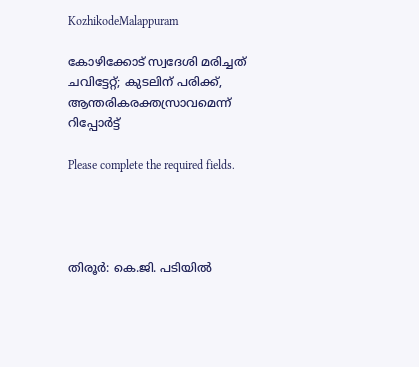KozhikodeMalappuram

കോഴിക്കോട് സ്വദേശി മരിച്ചത്‌ ചവിട്ടേറ്റ്; കുടലിന് പരിക്ക്, ആന്തരികരക്തസ്രാവമെന്ന് റിപ്പോർട്ട്

Please complete the required fields.




തിരൂർ: കെ.ജി. പടിയിൽ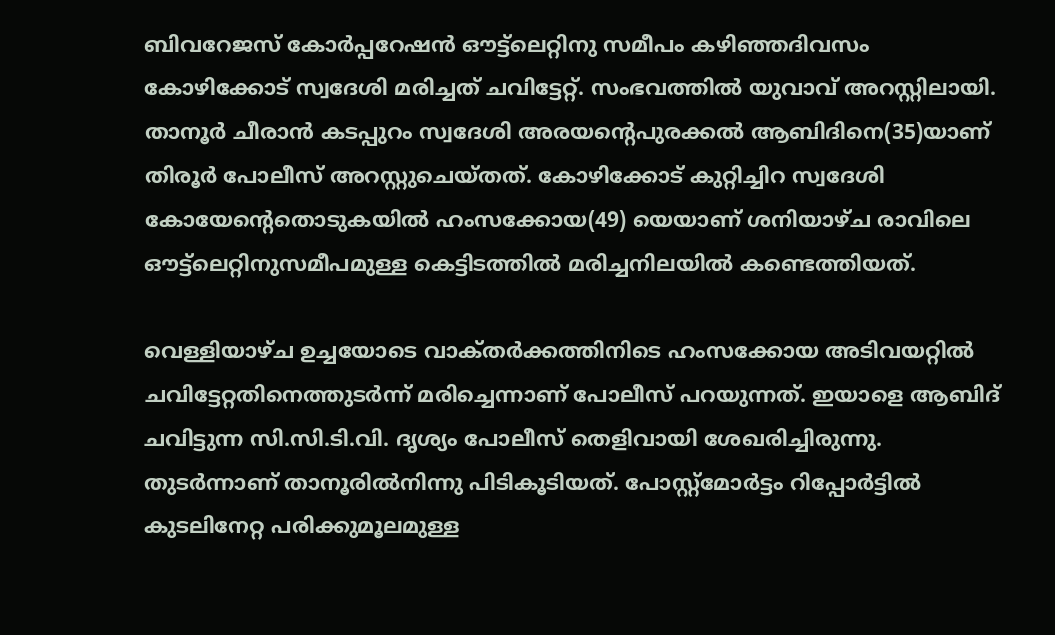ബിവറേജസ് കോർപ്പറേഷൻ ഔട്ട്‌ലെറ്റിനു സമീപം കഴിഞ്ഞദിവസം കോഴിക്കോട് സ്വദേശി മരിച്ചത്‌ ചവിട്ടേറ്റ്. സംഭവത്തിൽ യുവാവ് അറസ്റ്റിലായി. താനൂർ ചീരാൻ കടപ്പുറം സ്വദേശി അരയന്റെപുരക്കൽ ആബിദിനെ(35)യാണ് തിരൂർ പോലീസ് അറസ്റ്റുചെയ്തത്. കോഴിക്കോട് കുറ്റിച്ചിറ സ്വദേശി കോയേന്റെതൊടുകയിൽ ഹംസക്കോയ(49) യെയാണ് ശനിയാഴ്ച രാവിലെ ഔട്ട്‌ലെറ്റിനുസമീപമുള്ള കെട്ടിടത്തിൽ മരിച്ചനിലയിൽ കണ്ടെത്തിയത്.

വെള്ളിയാഴ്ച ഉച്ചയോടെ വാക്‌തർക്കത്തിനിടെ ഹംസക്കോയ അടിവയറ്റിൽ ചവിട്ടേറ്റതിനെത്തുടർന്ന് മരിച്ചെന്നാണ് പോലീസ് പറയുന്നത്. ഇയാളെ ആബിദ് ചവിട്ടുന്ന സി.സി.ടി.വി. ദൃശ്യം പോലീസ് തെളിവായി ശേഖരിച്ചിരുന്നു. തുടർന്നാണ് താനൂരിൽനിന്നു പിടികൂടിയത്. പോസ്റ്റ്മോർട്ടം റിപ്പോർട്ടിൽ കുടലിനേറ്റ പരിക്കുമൂലമുള്ള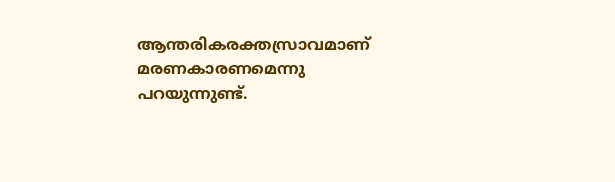ആന്തരികരക്തസ്രാവമാണ് മരണകാരണമെന്നു പറയുന്നുണ്ട്.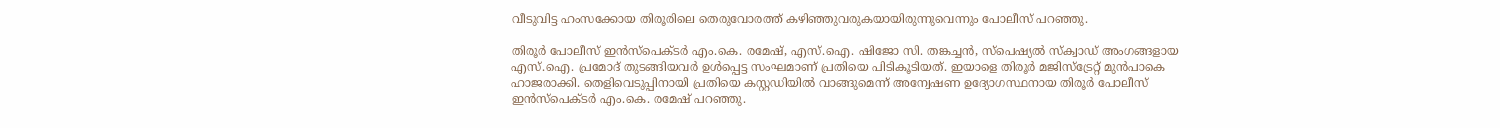വീടുവിട്ട ഹംസക്കോയ തിരൂരിലെ തെരുവോരത്ത് കഴിഞ്ഞുവരുകയായിരുന്നുവെന്നും പോലീസ് പറഞ്ഞു.

തിരൂർ പോലീസ് ഇൻസ്‌പെക്ടർ എം.കെ. രമേഷ്, എസ്.ഐ. ഷിജോ സി. തങ്കച്ചൻ, സ്‌പെഷ്യൽ സ്‌ക്വാഡ് അംഗങ്ങളായ എസ്.ഐ. പ്രമോദ് തുടങ്ങിയവർ ഉൾപ്പെട്ട സംഘമാണ് പ്രതിയെ പിടികൂടിയത്. ഇയാളെ തിരൂർ മജിസ്ട്രേറ്റ് മുൻപാകെ ഹാജരാക്കി. തെളിവെടുപ്പിനായി പ്രതിയെ കസ്റ്റഡിയിൽ വാങ്ങുമെന്ന് അന്വേഷണ ഉദ്യോഗസ്ഥനായ തിരൂർ പോലീസ് ഇൻസ്‌പെക്ടർ എം.കെ. രമേഷ് പറഞ്ഞു.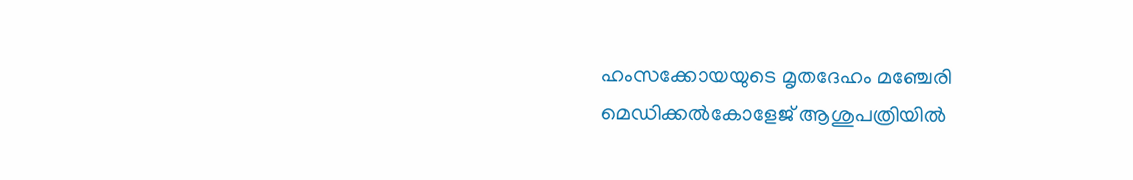ഹംസക്കോയയുടെ മൃതദേഹം മഞ്ചേരി മെഡിക്കൽകോളേജ്‌ ആശുപത്രിയിൽ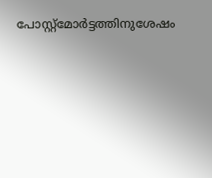പോസ്റ്റ്മോർട്ടത്തിനുശേഷം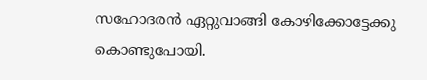സഹോദരൻ ഏറ്റുവാങ്ങി കോഴിക്കോട്ടേക്കു കൊണ്ടുപോയി.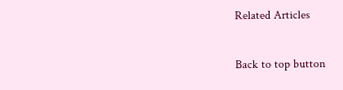Related Articles

Back to top button